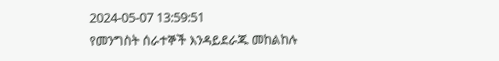2024-05-07 13:59:51
የመንግስት ሰራተኞች እንዳይደራጁ መከልከሉ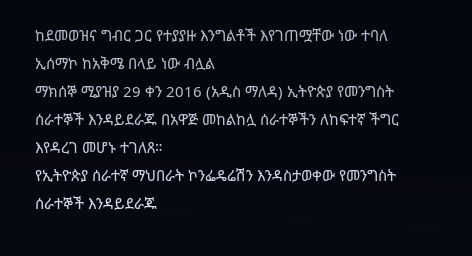ከደመወዝና ግብር ጋር የተያያዙ እንግልቶች እየገጠሟቸው ነው ተባለ
ኢሰማኮ ከአቅሜ በላይ ነው ብሏል
ማክሰኞ ሚያዝያ 29 ቀን 2016 (አዲስ ማለዳ) ኢትዮጵያ የመንግስት ሰራተኞች እንዳይደራጁ በአዋጅ መከልከሏ ሰራተኞችን ለከፍተኛ ችግር እየዳረገ መሆኑ ተገለጸ።
የኢትዮጵያ ሰራተኛ ማህበራት ኮንፌዴሬሽን እንዳስታወቀው የመንግስት ሰራተኞች እንዳይደራጁ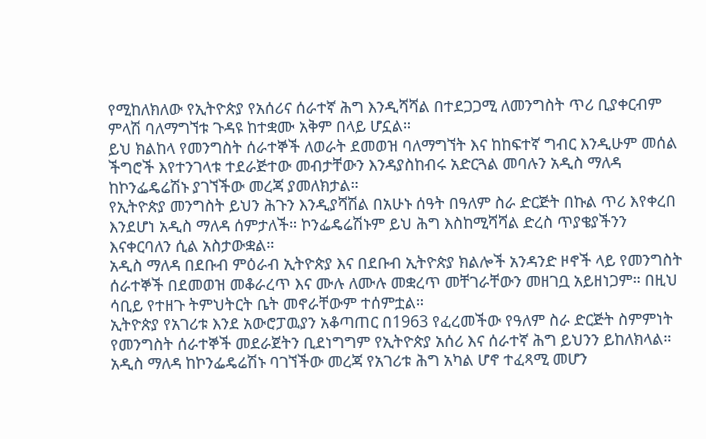የሚከለክለው የኢትዮጵያ የአሰሪና ሰራተኛ ሕግ እንዲሻሻል በተደጋጋሚ ለመንግስት ጥሪ ቢያቀርብም ምላሽ ባለማግኘቱ ጉዳዩ ከተቋሙ አቅም በላይ ሆኗል።
ይህ ክልከላ የመንግስት ሰራተኞች ለወራት ደመወዝ ባለማግኘት እና ከከፍተኛ ግብር እንዲሁም መሰል ችግሮች እየተንገላቱ ተደራጅተው መብታቸውን እንዳያስከብሩ አድርጓል መባሉን አዲስ ማለዳ ከኮንፌዴሬሽኑ ያገኘችው መረጃ ያመለክታል።
የኢትዮጵያ መንግስት ይህን ሕጉን እንዲያሻሽል በአሁኑ ሰዓት በዓለም ስራ ድርጅት በኩል ጥሪ እየቀረበ እንደሆነ አዲስ ማለዳ ሰምታለች። ኮንፌዴሬሽኑም ይህ ሕግ እስከሚሻሻል ድረስ ጥያቄያችንን እናቀርባለን ሲል አስታውቋል።
አዲስ ማለዳ በደቡብ ምዕራብ ኢትዮጵያ እና በደቡብ ኢትዮጵያ ክልሎች አንዳንድ ዞኖች ላይ የመንግስት ሰራተኞች በደመወዝ መቆራረጥ እና ሙሉ ለሙሉ መቋረጥ መቸገራቸውን መዘገቧ አይዘነጋም። በዚህ ሳቢይ የተዘጉ ትምህትርት ቤት መኖራቸውም ተሰምቷል።
ኢትዮጵያ የአገሪቱ እንደ አውሮፓዉያን አቆጣጠር በ1963 የፈረመችው የዓለም ስራ ድርጅት ስምምነት የመንግስት ሰራተኞች መደራጀትን ቢደነግግም የኢትዮጵያ አሰሪ እና ሰራተኛ ሕግ ይህንን ይከለክላል።
አዲስ ማለዳ ከኮንፌዴሬሽኑ ባገኘችው መረጃ የአገሪቱ ሕግ አካል ሆኖ ተፈጻሚ መሆን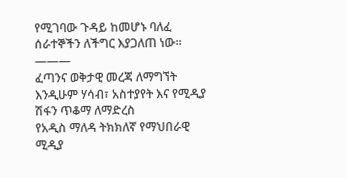የሚገባው ጉዳይ ከመሆኑ ባለፈ ሰራተኞችን ለችግር እያጋለጠ ነው።
———
ፈጣንና ወቅታዊ መረጃ ለማግኘት እንዲሁም ሃሳብ፣ አስተያየት እና የሚዲያ ሽፋን ጥቆማ ለማድረስ
የአዲስ ማለዳ ትክክለኛ የማህበራዊ ሚዲያ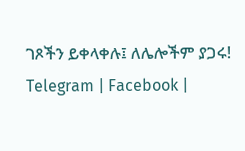ገጾችን ይቀላቀሉ፤ ለሌሎችም ያጋሩ!
Telegram | Facebook |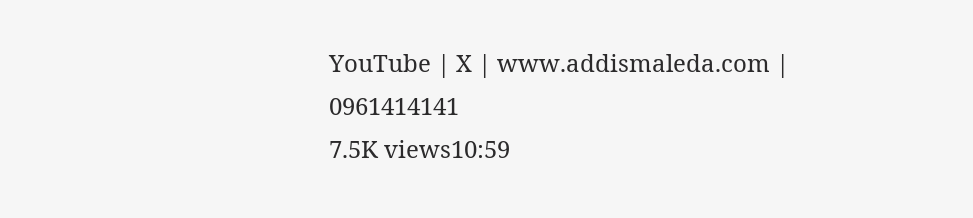YouTube | X | www.addismaleda.com | 0961414141
7.5K views10:59